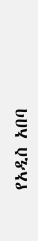የአዲስ አበባ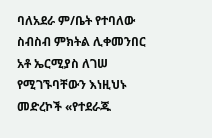ባለአደራ ም/ቤት የተባለው ስብስብ ምክትል ሊቀመንበር አቶ ኤርሚያስ ለገሠ የሚገኙባቸውን እነዚህኑ መድረኮች «የተደራጁ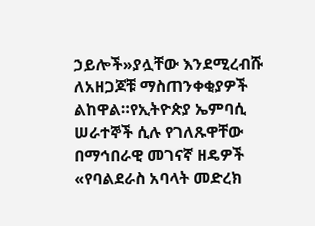ኃይሎች»ያሏቸው እንደሚረብሹ ለአዘጋጆቹ ማስጠንቀቂያዎች ልከዋል።የኢትዮጵያ ኤምባሲ ሠራተኞች ሲሉ የገለጹዋቸው በማኅበራዊ መገናኛ ዘዴዎች «የባልደራስ አባላት መድረክ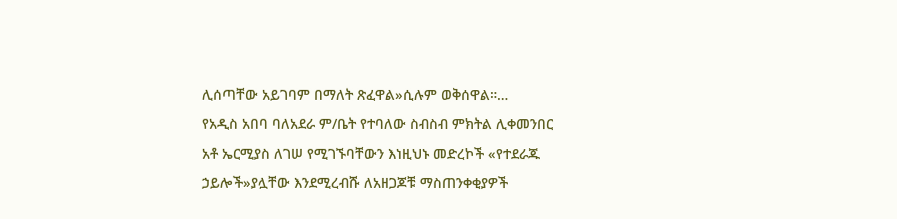ሊሰጣቸው አይገባም በማለት ጽፈዋል»ሲሉም ወቅሰዋል።…
የአዲስ አበባ ባለአደራ ም/ቤት የተባለው ስብስብ ምክትል ሊቀመንበር አቶ ኤርሚያስ ለገሠ የሚገኙባቸውን እነዚህኑ መድረኮች «የተደራጁ ኃይሎች»ያሏቸው እንደሚረብሹ ለአዘጋጆቹ ማስጠንቀቂያዎች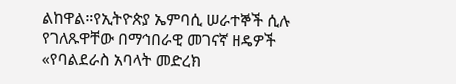ልከዋል።የኢትዮጵያ ኤምባሲ ሠራተኞች ሲሉ የገለጹዋቸው በማኅበራዊ መገናኛ ዘዴዎች «የባልደራስ አባላት መድረክ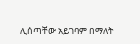ሊሰጣቸው አይገባም በማለት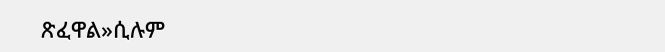ጽፈዋል»ሲሉም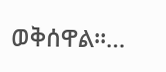ወቅሰዋል።…